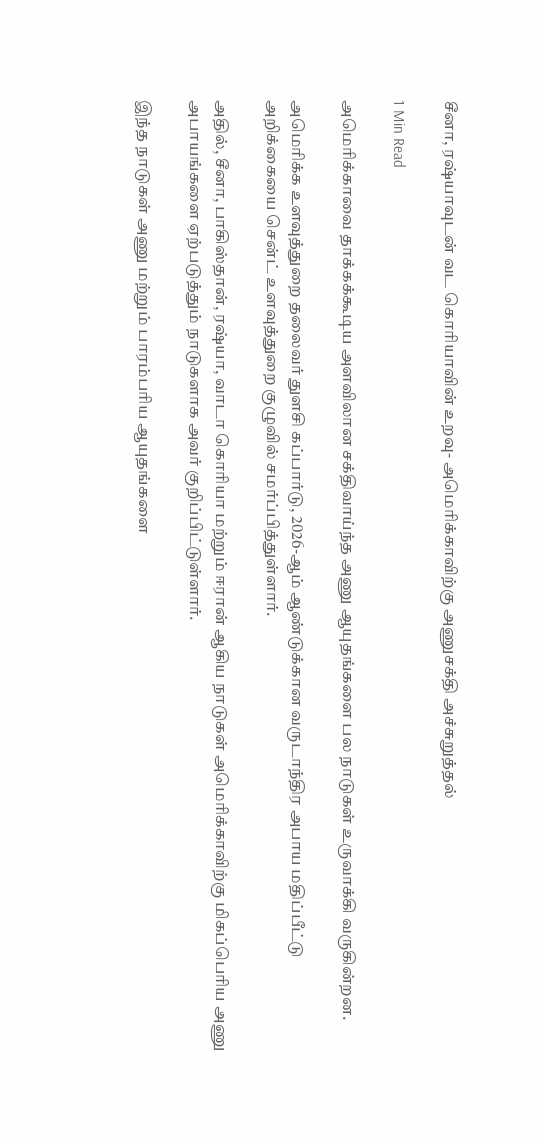சீனா, ரஷ்யாவுடன் வட கொரியாவின் உறவு- அமெரிக்காவிற்கு அணுசக்தி அச்சுறுத்தல்

1 Min Read

அமெரிக்காவை தாக்கக்கூடிய அளவிலான சக்திவாய்ந்த அணு ஆயுதங்களை பல நாடுகள் உருவாக்கி வருகின்றன.

அமெரிக்க உளவுத்துறை தலைவர் துளசி கப்பார்டு, 2026-ஆம் ஆண்டுக்கான வருடாந்திர அபாய மதிப்பீட்டு அறிக்கையை சென்ட் உளவுத்துறை குழுவில் சமர்ப்பித்துள்ளார்.

அதில், சீனா, பாகிஸ்தான், ரஷ்யா, வாடா கொரியா மற்றும் ஈரான் ஆகிய நாடுகள் அமெரிக்காவிற்கு மிகப்பெரிய அணு அபாயங்களை ஏற்படுத்தும் நாடுகளாக அவர் குறிப்பிட்டுள்ளார்.

இந்த நாடுகள் அணு மற்றும் பாரம்பரிய ஆயுதங்களை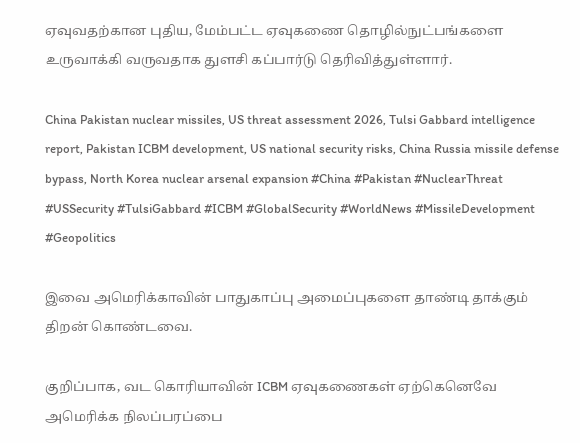ஏவுவதற்கான புதிய, மேம்பட்ட ஏவுகணை தொழில்நுட்பங்களை உருவாக்கி வருவதாக துளசி கப்பார்டு தெரிவித்துள்ளார்.

China Pakistan nuclear missiles, US threat assessment 2026, Tulsi Gabbard intelligence report, Pakistan ICBM development, US national security risks, China Russia missile defense bypass, North Korea nuclear arsenal expansion #China #Pakistan #NuclearThreat #USSecurity #TulsiGabbard #ICBM #GlobalSecurity #WorldNews #MissileDevelopment #Geopolitics

இவை அமெரிக்காவின் பாதுகாப்பு அமைப்புகளை தாண்டி தாக்கும் திறன் கொண்டவை.

குறிப்பாக, வட கொரியாவின் ICBM ஏவுகணைகள் ஏற்கெனெவே அமெரிக்க நிலப்பரப்பை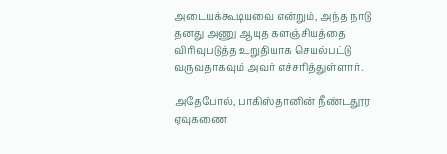அடையக்கூடியவை என்றும், அந்த நாடு தனது அணு ஆயுத களஞ்சியத்தை விரிவுபடுத்த உறுதியாக செயல்பட்டு வருவதாகவும் அவர் எச்சரித்துள்ளார்.

அதேபோல், பாகிஸ்தானின் நீண்டதூர ஏவுகணை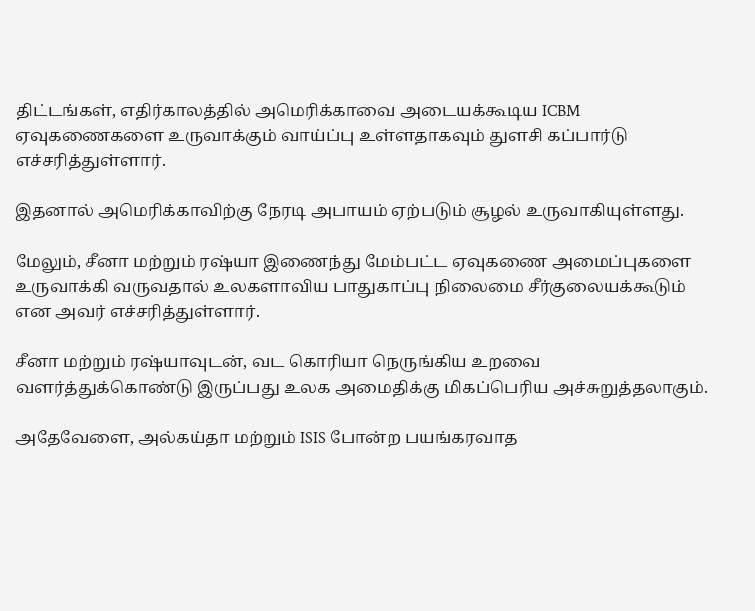திட்டங்கள், எதிர்காலத்தில் அமெரிக்காவை அடையக்கூடிய ICBM ஏவுகணைகளை உருவாக்கும் வாய்ப்பு உள்ளதாகவும் துளசி கப்பார்டு எச்சரித்துள்ளார்.

இதனால் அமெரிக்காவிற்கு நேரடி அபாயம் ஏற்படும் சூழல் உருவாகியுள்ளது.

மேலும், சீனா மற்றும் ரஷ்யா இணைந்து மேம்பட்ட ஏவுகணை அமைப்புகளை உருவாக்கி வருவதால் உலகளாவிய பாதுகாப்பு நிலைமை சீர்குலையக்கூடும் என அவர் எச்சரித்துள்ளார்.

சீனா மற்றும் ரஷ்யாவுடன், வட கொரியா நெருங்கிய உறவை வளர்த்துக்கொண்டு இருப்பது உலக அமைதிக்கு மிகப்பெரிய அச்சுறுத்தலாகும்.

அதேவேளை, அல்கய்தா மற்றும் ISIS போன்ற பயங்கரவாத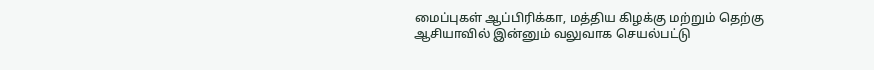மைப்புகள் ஆப்பிரிக்கா, மத்திய கிழக்கு மற்றும் தெற்கு ஆசியாவில் இன்னும் வலுவாக செயல்பட்டு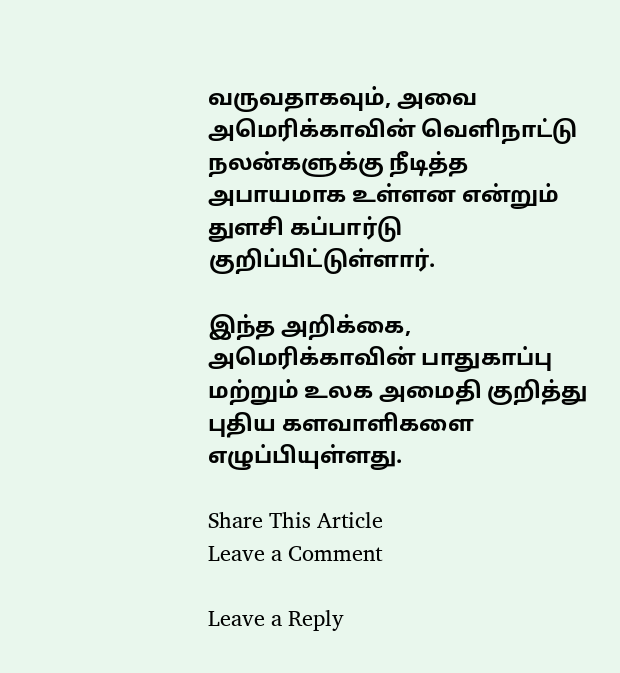வருவதாகவும், அவை அமெரிக்காவின் வெளிநாட்டு நலன்களுக்கு நீடித்த அபாயமாக உள்ளன என்றும் துளசி கப்பார்டு குறிப்பிட்டுள்ளார்.

இந்த அறிக்கை, அமெரிக்காவின் பாதுகாப்பு மற்றும் உலக அமைதி குறித்து புதிய களவாளிகளை எழுப்பியுள்ளது.

Share This Article
Leave a Comment

Leave a Reply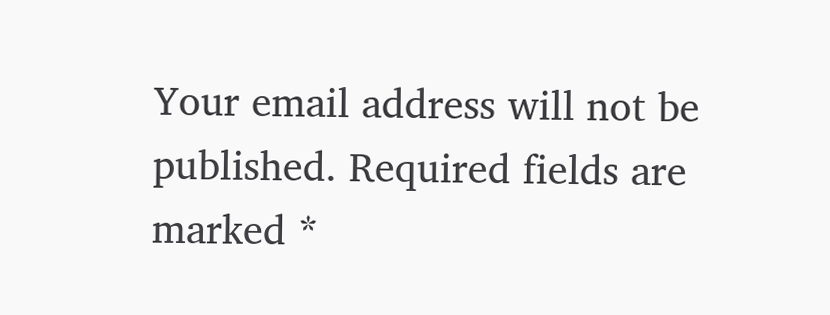Your email address will not be published. Required fields are marked *